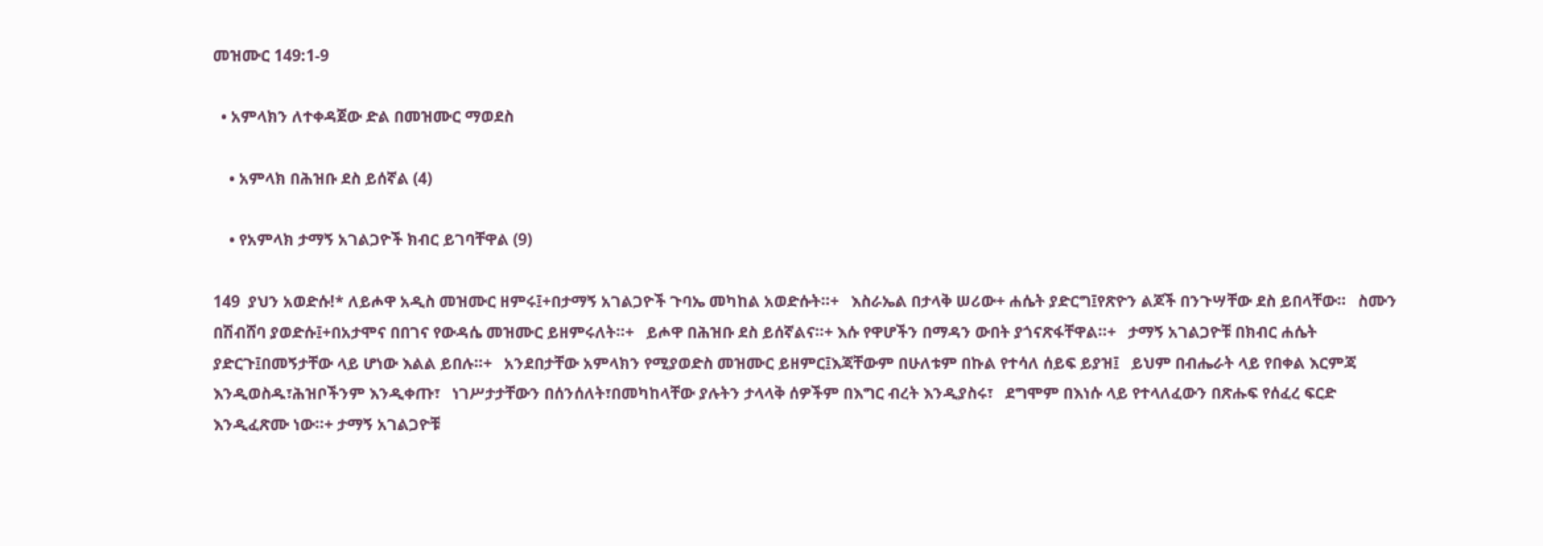መዝሙር 149:1-9

  • አምላክን ለተቀዳጀው ድል በመዝሙር ማወደስ

    • አምላክ በሕዝቡ ደስ ይሰኛል (4)

    • የአምላክ ታማኝ አገልጋዮች ክብር ይገባቸዋል (9)

149  ያህን አወድሱ!* ለይሖዋ አዲስ መዝሙር ዘምሩ፤+በታማኝ አገልጋዮች ጉባኤ መካከል አወድሱት።+   እስራኤል በታላቅ ሠሪው+ ሐሴት ያድርግ፤የጽዮን ልጆች በንጉሣቸው ደስ ይበላቸው።   ስሙን በሽብሸባ ያወድሱ፤+በአታሞና በበገና የውዳሴ መዝሙር ይዘምሩለት።+   ይሖዋ በሕዝቡ ደስ ይሰኛልና።+ እሱ የዋሆችን በማዳን ውበት ያጎናጽፋቸዋል።+   ታማኝ አገልጋዮቹ በክብር ሐሴት ያድርጉ፤በመኝታቸው ላይ ሆነው እልል ይበሉ።+   አንደበታቸው አምላክን የሚያወድስ መዝሙር ይዘምር፤እጃቸውም በሁለቱም በኩል የተሳለ ሰይፍ ይያዝ፤   ይህም በብሔራት ላይ የበቀል እርምጃ እንዲወስዱ፣ሕዝቦችንም እንዲቀጡ፣   ነገሥታታቸውን በሰንሰለት፣በመካከላቸው ያሉትን ታላላቅ ሰዎችም በእግር ብረት እንዲያስሩ፣   ደግሞም በእነሱ ላይ የተላለፈውን በጽሑፍ የሰፈረ ፍርድ እንዲፈጽሙ ነው።+ ታማኝ አገልጋዮቹ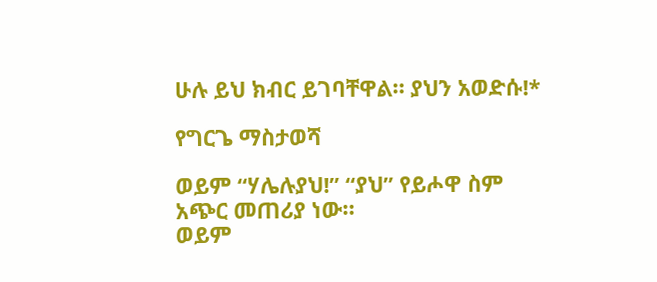ሁሉ ይህ ክብር ይገባቸዋል። ያህን አወድሱ!*

የግርጌ ማስታወሻ

ወይም “ሃሌሉያህ!” “ያህ” የይሖዋ ስም አጭር መጠሪያ ነው።
ወይም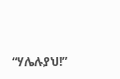“ሃሌሉያህ!”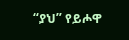“ያህ” የይሖዋ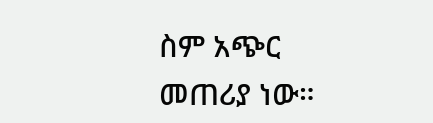ስም አጭር መጠሪያ ነው።